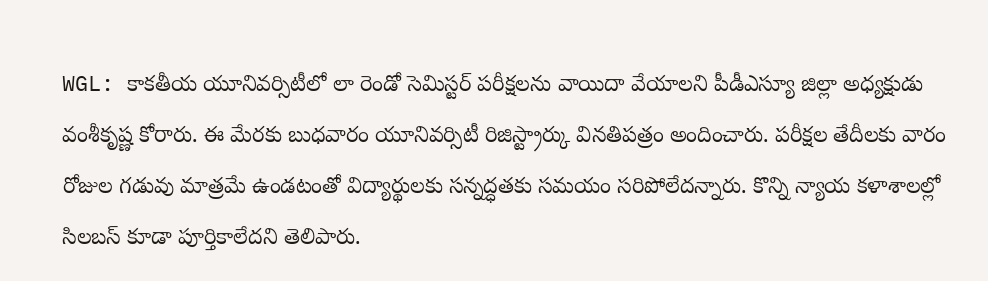WGL: కాకతీయ యూనివర్సిటీలో లా రెండో సెమిస్టర్ పరీక్షలను వాయిదా వేయాలని పీడీఎస్యూ జిల్లా అధ్యక్షుడు వంశీకృష్ణ కోరారు. ఈ మేరకు బుధవారం యూనివర్సిటీ రిజిస్ట్రార్కు వినతిపత్రం అందించారు. పరీక్షల తేదీలకు వారం రోజుల గడువు మాత్రమే ఉండటంతో విద్యార్థులకు సన్నద్ధతకు సమయం సరిపోలేదన్నారు. కొన్ని న్యాయ కళాశాలల్లో సిలబస్ కూడా పూర్తికాలేదని తెలిపారు.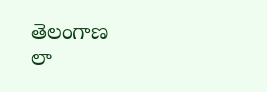తెలంగాణ
లా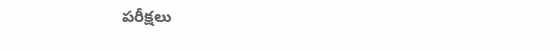పరీక్షలు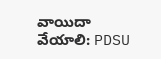వాయిదా వేయాలి: PDSU